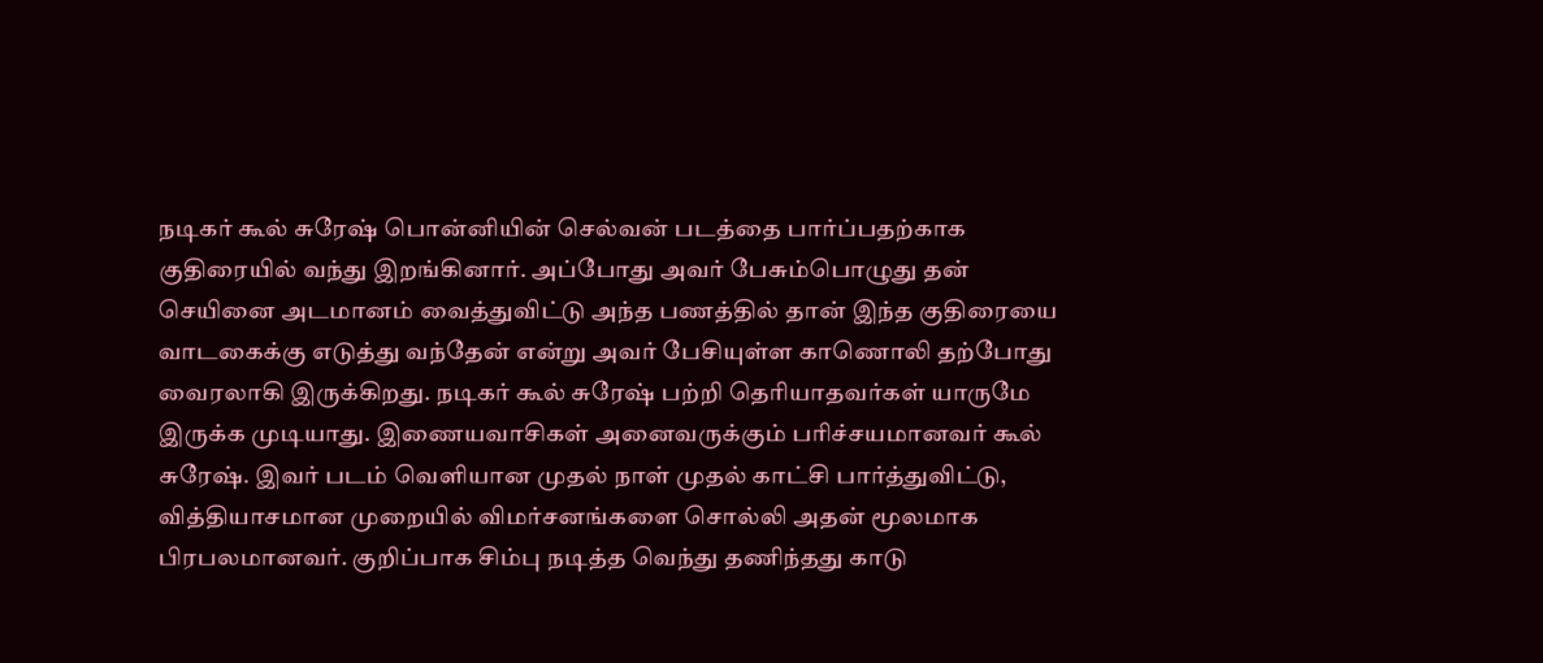நடிகர் கூல் சுரேஷ் பொன்னியின் செல்வன் படத்தை பார்ப்பதற்காக குதிரையில் வந்து இறங்கினார். அப்போது அவர் பேசும்பொழுது தன் செயினை அடமானம் வைத்துவிட்டு அந்த பணத்தில் தான் இந்த குதிரையை வாடகைக்கு எடுத்து வந்தேன் என்று அவர் பேசியுள்ள காணொலி தற்போது வைரலாகி இருக்கிறது. நடிகர் கூல் சுரேஷ் பற்றி தெரியாதவர்கள் யாருமே இருக்க முடியாது. இணையவாசிகள் அனைவருக்கும் பரிச்சயமானவர் கூல் சுரேஷ். இவர் படம் வெளியான முதல் நாள் முதல் காட்சி பார்த்துவிட்டு, வித்தியாசமான முறையில் விமர்சனங்களை சொல்லி அதன் மூலமாக பிரபலமானவர். குறிப்பாக சிம்பு நடித்த வெந்து தணிந்தது காடு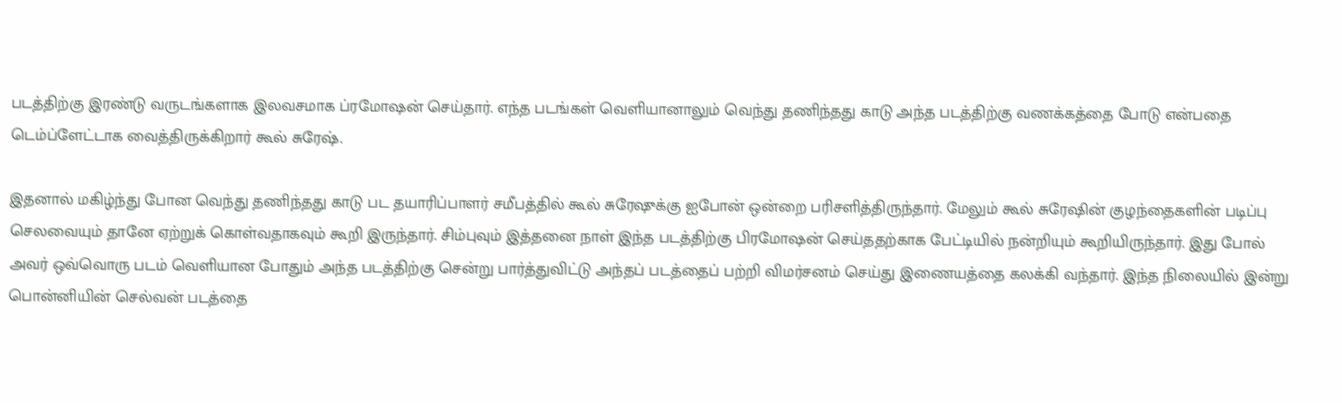படத்திற்கு இரண்டு வருடங்களாக இலவசமாக ப்ரமோஷன் செய்தார். எந்த படங்கள் வெளியானாலும் வெந்து தணிந்தது காடு அந்த படத்திற்கு வணக்கத்தை போடு என்பதை டெம்ப்ளேட்டாக வைத்திருக்கிறார் கூல் சுரேஷ்.

இதனால் மகிழ்ந்து போன வெந்து தணிந்தது காடு பட தயாரிப்பாளர் சமீபத்தில் கூல் சுரேஷுக்கு ஐபோன் ஒன்றை பரிசளித்திருந்தார். மேலும் கூல் சுரேஷின் குழந்தைகளின் படிப்பு செலவையும் தானே ஏற்றுக் கொள்வதாகவும் கூறி இருந்தார். சிம்புவும் இத்தனை நாள் இந்த படத்திற்கு பிரமோஷன் செய்ததற்காக பேட்டியில் நன்றியும் கூறியிருந்தார். இது போல் அவர் ஒவ்வொரு படம் வெளியான போதும் அந்த படத்திற்கு சென்று பார்த்துவிட்டு அந்தப் படத்தைப் பற்றி விமர்சனம் செய்து இணையத்தை கலக்கி வந்தார். இந்த நிலையில் இன்று பொன்னியின் செல்வன் படத்தை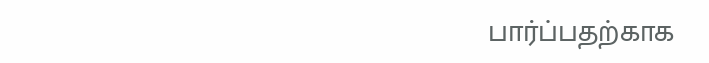பார்ப்பதற்காக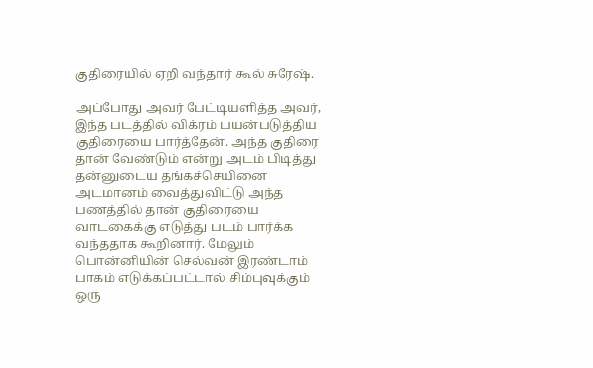குதிரையில் ஏறி வந்தார் கூல் சுரேஷ்.

அப்போது அவர் பேட்டியளித்த அவர், இந்த படத்தில் விக்ரம் பயன்படுத்திய குதிரையை பார்த்தேன். அந்த குதிரை தான் வேண்டும் என்று அடம் பிடித்து தன்னுடைய தங்கச்செயினை அடமானம் வைத்துவிட்டு அந்த பணத்தில் தான் குதிரையை வாடகைக்கு எடுத்து படம் பார்க்க வந்ததாக கூறினார். மேலும் பொன்னியின் செல்வன் இரண்டாம் பாகம் எடுக்கப்பட்டால் சிம்புவுக்கும் ஒரு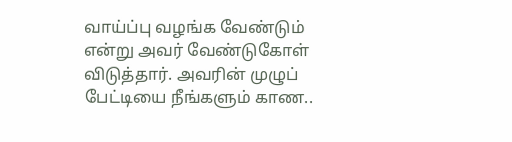வாய்ப்பு வழங்க வேண்டும் என்று அவர் வேண்டுகோள் விடுத்தார். அவரின் முழுப் பேட்டியை நீங்களும் காண..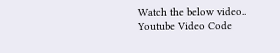Watch the below video..
Youtube Video Code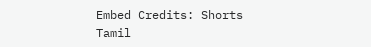Embed Credits: Shorts Tamil